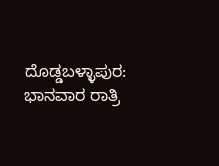ದೊಡ್ಡಬಳ್ಳಾಪುರ: ಭಾನವಾರ ರಾತ್ರಿ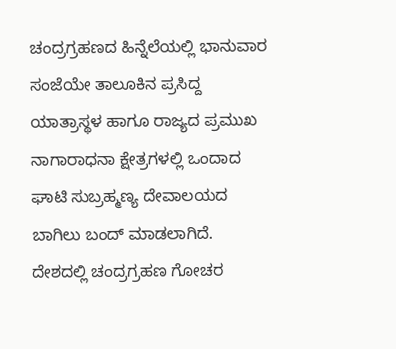ಚಂದ್ರಗ್ರಹಣದ ಹಿನ್ನೆಲೆಯಲ್ಲಿ ಭಾನುವಾರ ಸಂಜೆಯೇ ತಾಲೂಕಿನ ಪ್ರಸಿದ್ದ ಯಾತ್ರಾಸ್ಥಳ ಹಾಗೂ ರಾಜ್ಯದ ಪ್ರಮುಖ ನಾಗಾರಾಧನಾ ಕ್ಷೇತ್ರಗಳಲ್ಲಿ ಒಂದಾದ ಘಾಟಿ ಸುಬ್ರಹ್ಮಣ್ಯ ದೇವಾಲಯದ ಬಾಗಿಲು ಬಂದ್ ಮಾಡಲಾಗಿದೆ.
ದೇಶದಲ್ಲಿ ಚಂದ್ರಗ್ರಹಣ ಗೋಚರ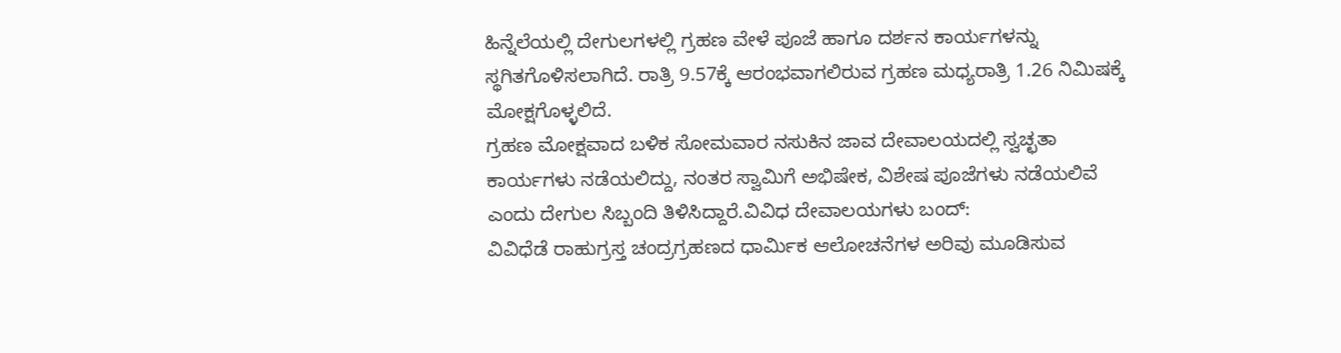ಹಿನ್ನೆಲೆಯಲ್ಲಿ ದೇಗುಲಗಳಲ್ಲಿ ಗ್ರಹಣ ವೇಳೆ ಪೂಜೆ ಹಾಗೂ ದರ್ಶನ ಕಾರ್ಯಗಳನ್ನು ಸ್ಥಗಿತಗೊಳಿಸಲಾಗಿದೆ. ರಾತ್ರಿ 9.57ಕ್ಕೆ ಆರಂಭವಾಗಲಿರುವ ಗ್ರಹಣ ಮಧ್ಯರಾತ್ರಿ 1.26 ನಿಮಿಷಕ್ಕೆ ಮೋಕ್ಷಗೊಳ್ಳಲಿದೆ.
ಗ್ರಹಣ ಮೋಕ್ಷವಾದ ಬಳಿಕ ಸೋಮವಾರ ನಸುಕಿನ ಜಾವ ದೇವಾಲಯದಲ್ಲಿ ಸ್ವಚ್ಛತಾ ಕಾರ್ಯಗಳು ನಡೆಯಲಿದ್ದು, ನಂತರ ಸ್ವಾಮಿಗೆ ಅಭಿಷೇಕ, ವಿಶೇಷ ಪೂಜೆಗಳು ನಡೆಯಲಿವೆ ಎಂದು ದೇಗುಲ ಸಿಬ್ಬಂದಿ ತಿಳಿಸಿದ್ದಾರೆ.ವಿವಿಧ ದೇವಾಲಯಗಳು ಬಂದ್:
ವಿವಿಧೆಡೆ ರಾಹುಗ್ರಸ್ತ ಚಂದ್ರಗ್ರಹಣದ ಧಾರ್ಮಿಕ ಆಲೋಚನೆಗಳ ಅರಿವು ಮೂಡಿಸುವ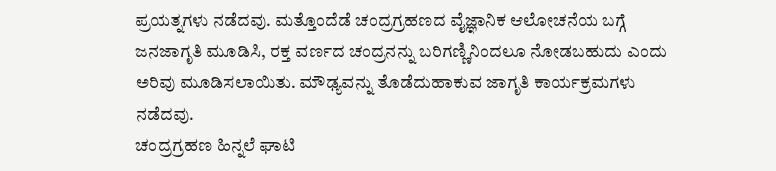ಪ್ರಯತ್ನಗಳು ನಡೆದವು. ಮತ್ತೊಂದೆಡೆ ಚಂದ್ರಗ್ರಹಣದ ವೈಜ್ಞಾನಿಕ ಆಲೋಚನೆಯ ಬಗ್ಗೆ ಜನಜಾಗೃತಿ ಮೂಡಿಸಿ, ರಕ್ತ ವರ್ಣದ ಚಂದ್ರನನ್ನು ಬರಿಗಣ್ಣಿನಿಂದಲೂ ನೋಡಬಹುದು ಎಂದು ಅರಿವು ಮೂಡಿಸಲಾಯಿತು. ಮೌಢ್ಯವನ್ನು ತೊಡೆದುಹಾಕುವ ಜಾಗೃತಿ ಕಾರ್ಯಕ್ರಮಗಳು ನಡೆದವು.
ಚಂದ್ರಗ್ರಹಣ ಹಿನ್ನಲೆ ಘಾಟಿ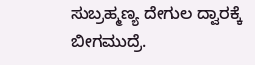ಸುಬ್ರಹ್ಮಣ್ಯ ದೇಗುಲ ದ್ವಾರಕ್ಕೆ ಬೀಗಮುದ್ರೆ.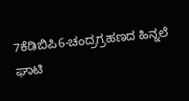7ಕೆಡಿಬಿಪಿ6-ಚಂದ್ರಗ್ರಹಣದ ಹಿನ್ನಲೆ ಘಾಟಿ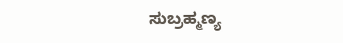ಸುಬ್ರಹ್ಮಣ್ಯ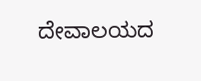ದೇವಾಲಯದ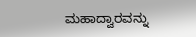ಮಹಾದ್ವಾರವನ್ನು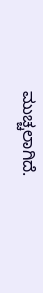ಮುಚ್ಚಲಾಗಿದೆ.